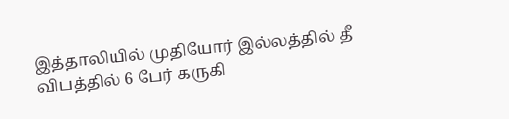இத்தாலியில் முதியோர் இல்லத்தில் தீ விபத்தில் 6 பேர் கருகி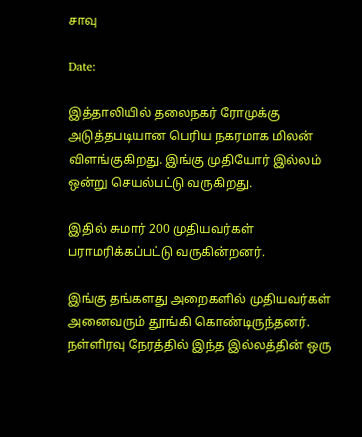சாவு

Date:

இத்தாலியில் தலைநகர் ரோமுக்கு அடுத்தபடியான பெரிய நகரமாக மிலன் விளங்குகிறது. இங்கு முதியோர் இல்லம் ஒன்று செயல்பட்டு வருகிறது.

இதில் சுமார் 200 முதியவர்கள் பராமரிக்கப்பட்டு வருகின்றனர்.

இங்கு தங்களது அறைகளில் முதியவர்கள் அனைவரும் தூங்கி கொண்டிருந்தனர். நள்ளிரவு நேரத்தில் இந்த இல்லத்தின் ஒரு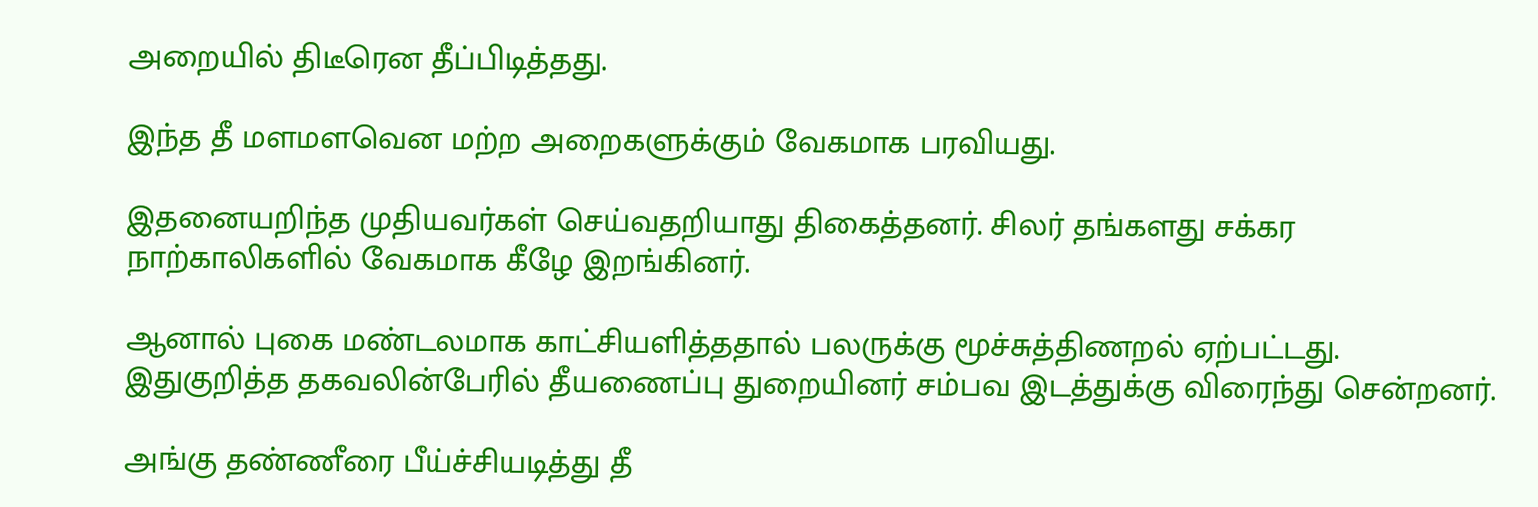அறையில் திடீரென தீப்பிடித்தது.

இந்த தீ மளமளவென மற்ற அறைகளுக்கும் வேகமாக பரவியது.

இதனையறிந்த முதியவர்கள் செய்வதறியாது திகைத்தனர். சிலர் தங்களது சக்கர நாற்காலிகளில் வேகமாக கீழே இறங்கினர்.

ஆனால் புகை மண்டலமாக காட்சியளித்ததால் பலருக்கு மூச்சுத்திணறல் ஏற்பட்டது. இதுகுறித்த தகவலின்பேரில் தீயணைப்பு துறையினர் சம்பவ இடத்துக்கு விரைந்து சென்றனர்.

அங்கு தண்ணீரை பீய்ச்சியடித்து தீ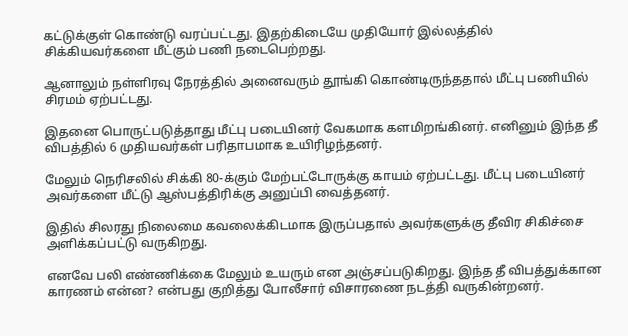கட்டுக்குள் கொண்டு வரப்பட்டது. இதற்கிடையே முதியோர் இல்லத்தில் சிக்கியவர்களை மீட்கும் பணி நடைபெற்றது.

ஆனாலும் நள்ளிரவு நேரத்தில் அனைவரும் தூங்கி கொண்டிருந்ததால் மீட்பு பணியில் சிரமம் ஏற்பட்டது.

இதனை பொருட்படுத்தாது மீட்பு படையினர் வேகமாக களமிறங்கினர். எனினும் இந்த தீ விபத்தில் 6 முதியவர்கள் பரிதாபமாக உயிரிழந்தனர்.

மேலும் நெரிசலில் சிக்கி 80-க்கும் மேற்பட்டோருக்கு காயம் ஏற்பட்டது. மீட்பு படையினர் அவர்களை மீட்டு ஆஸ்பத்திரிக்கு அனுப்பி வைத்தனர்.

இதில் சிலரது நிலைமை கவலைக்கிடமாக இருப்பதால் அவர்களுக்கு தீவிர சிகிச்சை அளிக்கப்பட்டு வருகிறது.

எனவே பலி எண்ணிக்கை மேலும் உயரும் என அஞ்சப்படுகிறது. இந்த தீ விபத்துக்கான காரணம் என்ன? என்பது குறித்து போலீசார் விசாரணை நடத்தி வருகின்றனர்.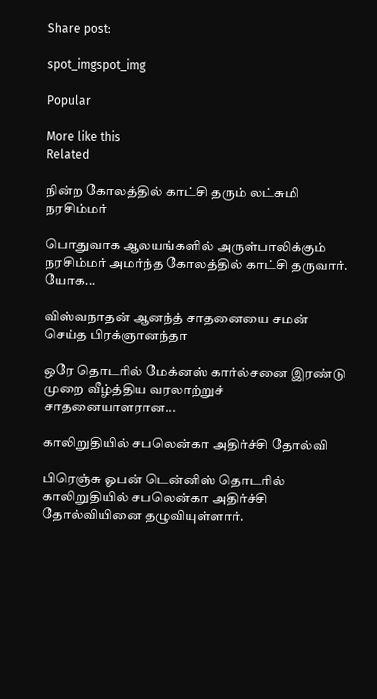Share post:

spot_imgspot_img

Popular

More like this
Related

நின்ற கோலத்தில் காட்சி தரும் லட்சுமி நரசிம்மர்

பொதுவாக ஆலயங்களில் அருள்பாலிக்கும் நரசிம்மர் அமர்ந்த கோலத்தில் காட்சி தருவார். யோக...

விஸ்வநாதன் ஆனந்த் சாதனையை சமன் செய்த பிரக்ஞானந்தா

ஒரே தொடரில் மேக்னஸ் கார்ல்சனை இரண்டு முறை வீழ்த்திய வரலாற்றுச் சாதனையாளரான...

காலிறுதியில் சபலென்கா அதிர்ச்சி தோல்வி

பிரெஞ்சு ஓபன் டென்னிஸ் தொடரில் காலிறுதியில் சபலென்கா அதிர்ச்சி தோல்வியினை தழுவியுள்ளார்.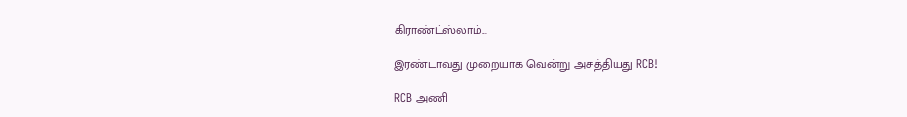கிராண்ட்ஸ்லாம்...

இரண்டாவது முறையாக வென்று அசத்தியது RCB!

RCB அணி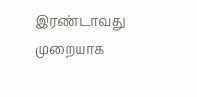இரண்டாவது முறையாக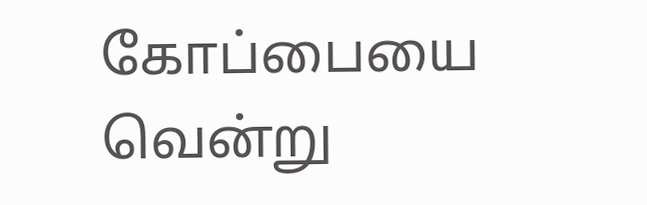கோப்பையை வென்று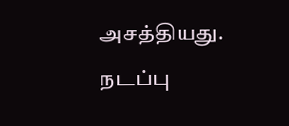அசத்தியது. நடப்பு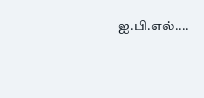ஐ.பி.எல்....